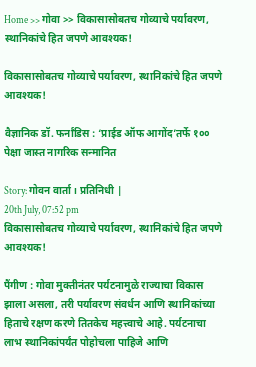Home >> गोवा >> विकासासोबतच गोव्याचे पर्यावरण, स्थानिकांचे हित जपणे आवश्यक!

विकासासोबतच गोव्याचे पर्यावरण, स्थानिकांचे हित जपणे आवश्यक!

वैज्ञानिक डॉ. फर्नांडिस : ‘प्राईड ऑफ आगोंद’तर्फे १०० पेक्षा जास्त नागरिक सन्मानित

Story: गोवन वार्ता। प्रतिनिधी |
20th July, 07:52 pm
विकासासोबतच गोव्याचे पर्यावरण, स्थानिकांचे हित जपणे आवश्यक!

पैंगीण : गोवा मुक्तीनंतर पर्यटनामुळे राज्याचा विकास झाला असला, तरी पर्यावरण संवर्धन आणि स्थानिकांच्या हिताचे रक्षण करणे तितकेच महत्त्वाचे आहे. पर्यटनाचा लाभ स्थानिकांपर्यंत पोहोचला पाहिजे आणि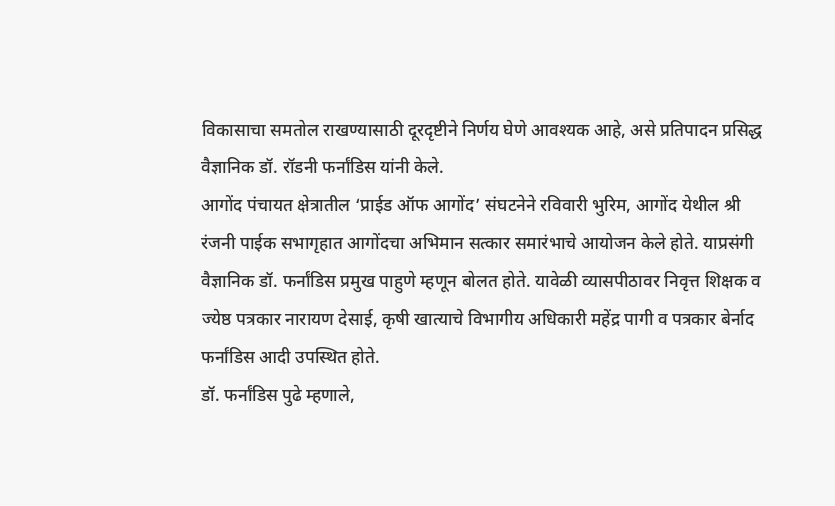विकासाचा समतोल राखण्यासाठी दूरदृष्टीने निर्णय घेणे आवश्यक आहे, असे प्रतिपादन प्रसिद्ध वैज्ञानिक डॉ. रॉडनी फर्नांडिस यांनी केले.
आगोंद पंचायत क्षेत्रातील ‘प्राईड ऑफ आगोंद’ संघटनेने रविवारी भुरिम, आगोंद येथील श्री रंजनी पाईक सभागृहात आगोंदचा अभिमान सत्कार समारंभाचे आयोजन केले होते. याप्रसंगी वैज्ञानिक डॉ. फर्नांडिस प्रमुख पाहुणे म्हणून बोलत होते. यावेळी व्यासपीठावर निवृत्त शिक्षक व ज्येष्ठ पत्रकार नारायण देसाई, कृषी खात्याचे विभागीय अधिकारी महेंद्र पागी व पत्रकार बेर्नाद फर्नांडिस आदी उपस्थित होते.
डॉ. फर्नांडिस पुढे म्हणाले,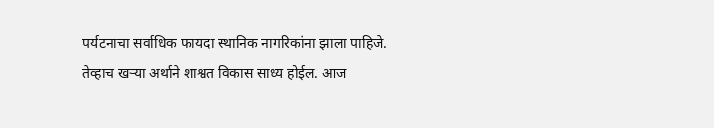पर्यटनाचा सर्वाधिक फायदा स्थानिक नागरिकांना झाला पाहिजे. तेव्हाच खऱ्या अर्थाने शाश्वत विकास साध्य होईल. आज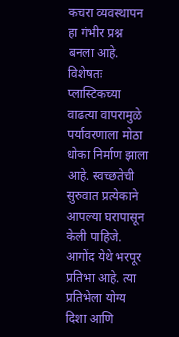कचरा व्यवस्थापन हा गंभीर प्रश्न बनला आहे. विशेषतः प्लास्टिकच्या वाढत्या वापरामुळे पर्यावरणाला मोठा धोका निर्माण झाला आहे. स्वच्छतेची सुरुवात प्रत्येकाने आपल्या घरापासून केली पाहिजे.
आगोंद येथे भरपूर प्रतिभा आहे. त्या प्रतिभेला योग्य दिशा आणि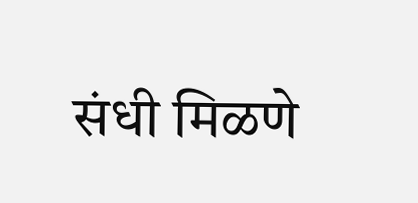संधी मिळणे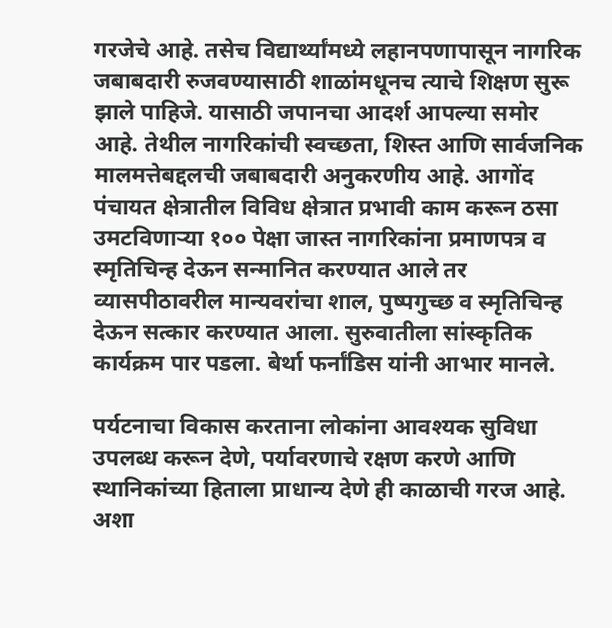गरजेचे आहे. तसेच विद्यार्थ्यांमध्ये लहानपणापासून नागरिक जबाबदारी रुजवण्यासाठी शाळांमधूनच त्याचे शिक्षण सुरू झाले पाहिजे. यासाठी जपानचा आदर्श आपल्या समोर आहे. तेथील नागरिकांची स्वच्छता, शिस्त आणि सार्वजनिक मालमत्तेबद्दलची जबाबदारी अनुकरणीय आहे. आगोंद पंचायत क्षेत्रातील विविध क्षेत्रात प्रभावी काम करून ठसा उमटविणाऱ्या १०० पेक्षा जास्त नागरिकांना प्रमाणपत्र व स्मृतिचिन्ह देऊन सन्मानित करण्यात आले तर व्यासपीठावरील मान्यवरांचा शाल, पुष्पगुच्छ व स्मृतिचिन्ह देऊन सत्कार करण्यात आला. सुरुवातीला सांस्कृतिक कार्यक्रम पार पडला. बेर्था फर्नांडिस यांनी आभार मानले.

पर्यटनाचा विकास करताना लोकांना आवश्यक सुविधा उपलब्ध करून देणे, पर्यावरणाचे रक्षण करणे आणि स्थानिकांच्या हिताला प्राधान्य देणे ही काळाची गरज आहे. अशा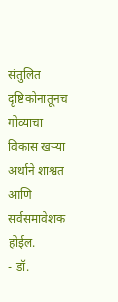संतुलित दृष्टिकोनातूनच गोव्याचा विकास खऱ्या अर्थाने शाश्वत आणि सर्वसमावेशक होईल.
- डॉ.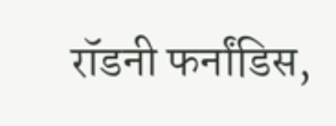रॉडनी फर्नांडिस,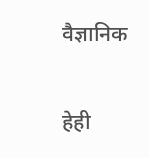वैज्ञानिक

हेही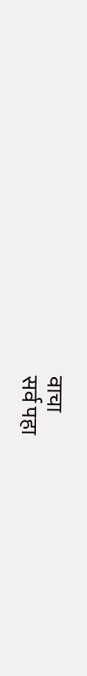वाचा
सर्व पहा